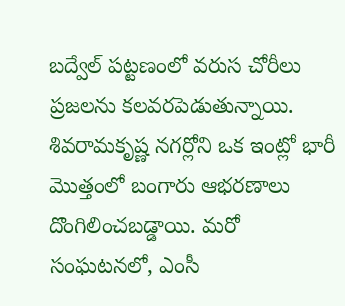బద్వేల్ పట్టణంలో వరుస చోరీలు ప్రజలను కలవరపెడుతున్నాయి. శివరామకృష్ణ నగర్లోని ఒక ఇంట్లో భారీ మొత్తంలో బంగారు ఆభరణాలు దొంగిలించబడ్డాయి. మరో సంఘటనలో, ఎంసీ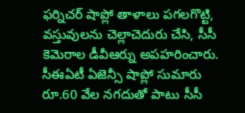ఫర్నిచర్ షాప్లో తాళాలు పగలగొట్టి, వస్తువులను చెల్లాచెదురు చేసి, సీసీ కెమెరాల డీవీఆర్ను అపహరించారు. సీఈఏటీ ఏజెన్సీ షాప్లో సుమారు రూ.60 వేల నగదుతో పాటు సీసీ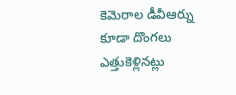కెమెరాల డీవీఆర్ను కూడా దొంగలు ఎత్తుకెళ్లినట్లు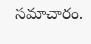సమాచారం.